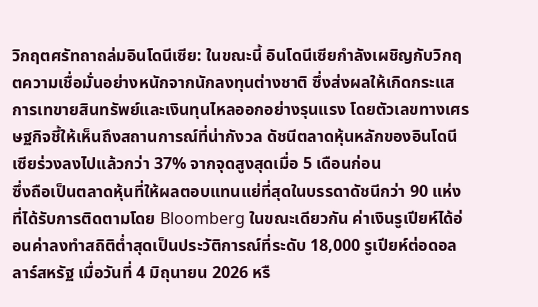วิกฤตศรัทถาถล่มอินโดนีเซีย: ในขณะนี้ อินโดนีเซียกำลังเผชิญกับวิกฤตความเชื่อมั่นอย่างหนักจากนักลงทุนต่างชาติ ซึ่งส่งผลให้เกิดกระแสการเทขายสินทรัพย์และเงินทุนไหลออกอย่างรุนแรง โดยตัวเลขทางเศรษฐกิจชี้ให้เห็นถึงสถานการณ์ที่น่ากังวล ดัชนีตลาดหุ้นหลักของอินโดนีเซียร่วงลงไปแล้วกว่า 37% จากจุดสูงสุดเมื่อ 5 เดือนก่อน
ซึ่งถือเป็นตลาดหุ้นที่ให้ผลตอบแทนแย่ที่สุดในบรรดาดัชนีกว่า 90 แห่งที่ได้รับการติดตามโดย Bloomberg ในขณะเดียวกัน ค่าเงินรูเปียห์ได้อ่อนค่าลงทำสถิติต่ำสุดเป็นประวัติการณ์ที่ระดับ 18,000 รูเปียห์ต่อดอลลาร์สหรัฐ เมื่อวันที่ 4 มิถุนายน 2026 หรื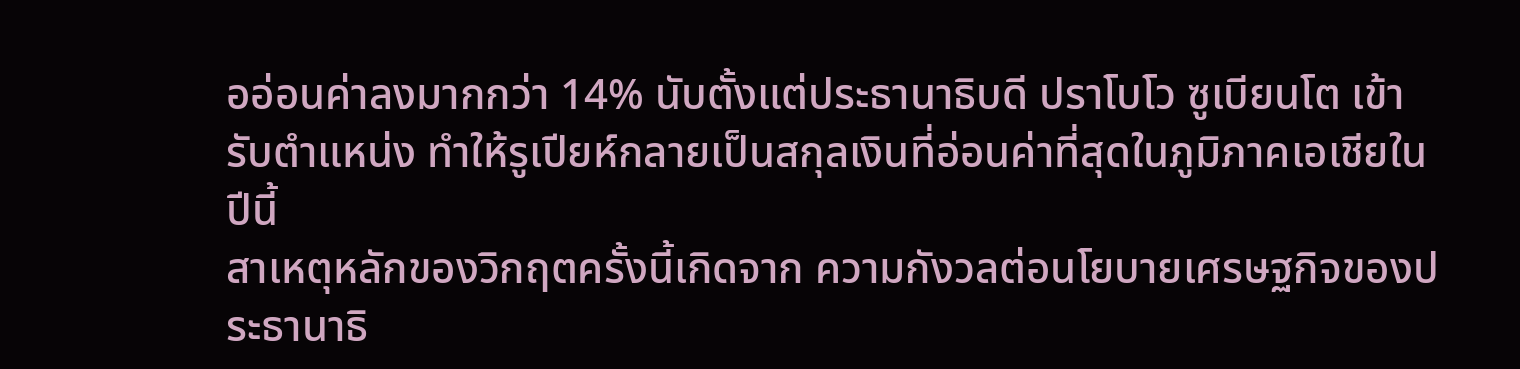ออ่อนค่าลงมากกว่า 14% นับตั้งแต่ประธานาธิบดี ปราโบโว ซูเบียนโต เข้ารับตำแหน่ง ทำให้รูเปียห์กลายเป็นสกุลเงินที่อ่อนค่าที่สุดในภูมิภาคเอเชียในปีนี้
สาเหตุหลักของวิกฤตครั้งนี้เกิดจาก ความกังวลต่อนโยบายเศรษฐกิจของประธานาธิ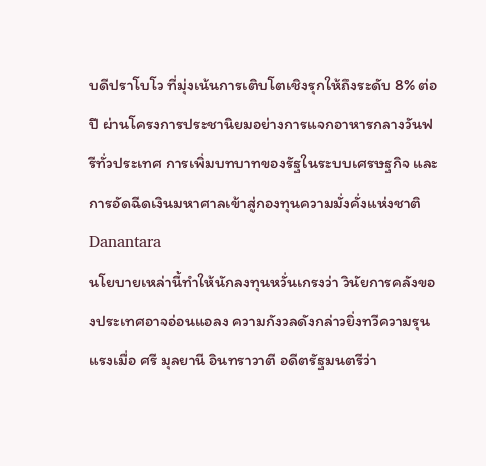บดีปราโบโว ที่มุ่งเน้นการเติบโตเชิงรุกให้ถึงระดับ 8% ต่อปี ผ่านโครงการประชานิยมอย่างการแจกอาหารกลางวันฟรีทั่วประเทศ การเพิ่มบทบาทของรัฐในระบบเศรษฐกิจ และการอัดฉีดเงินมหาศาลเข้าสู่กองทุนความมั่งคั่งแห่งชาติ Danantara
นโยบายเหล่านี้ทำให้นักลงทุนหวั่นเกรงว่า วินัยการคลังของประเทศอาจอ่อนแอลง ความกังวลดังกล่าวยิ่งทวีความรุนแรงเมื่อ ศรี มุลยานี อินทราวาตี อดีตรัฐมนตรีว่า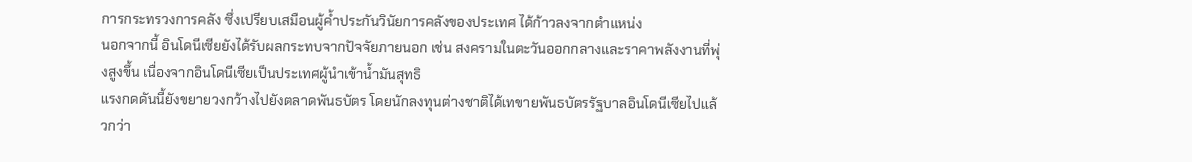การกระทรวงการคลัง ซึ่งเปรียบเสมือนผู้ค้ำประกันวินัยการคลังของประเทศ ได้ก้าวลงจากตำแหน่ง
นอกจากนี้ อินโดนีเซียยังได้รับผลกระทบจากปัจจัยภายนอก เช่น สงครามในตะวันออกกลางและราคาพลังงานที่พุ่งสูงขึ้น เนื่องจากอินโดนีเซียเป็นประเทศผู้นำเข้าน้ำมันสุทธิ
แรงกดดันนี้ยังขยายวงกว้างไปยังตลาดพันธบัตร โดยนักลงทุนต่างชาติได้เทขายพันธบัตรรัฐบาลอินโดนีเซียไปแล้วกว่า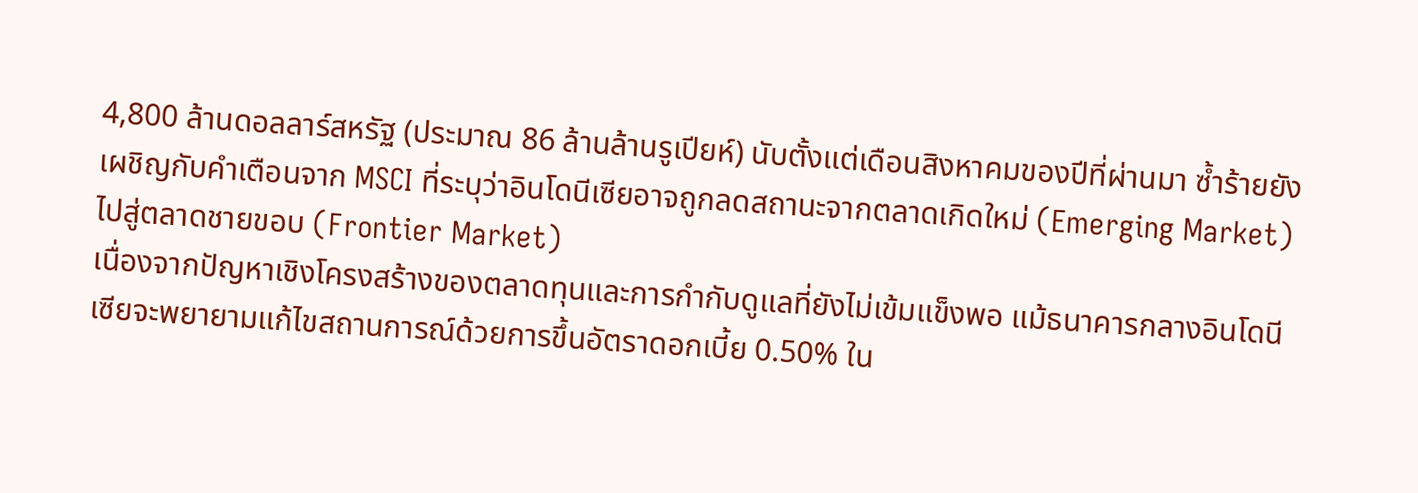4,800 ล้านดอลลาร์สหรัฐ (ประมาณ 86 ล้านล้านรูเปียห์) นับตั้งแต่เดือนสิงหาคมของปีที่ผ่านมา ซ้ำร้ายยังเผชิญกับคำเตือนจาก MSCI ที่ระบุว่าอินโดนีเซียอาจถูกลดสถานะจากตลาดเกิดใหม่ (Emerging Market) ไปสู่ตลาดชายขอบ (Frontier Market)
เนื่องจากปัญหาเชิงโครงสร้างของตลาดทุนและการกำกับดูแลที่ยังไม่เข้มแข็งพอ แม้ธนาคารกลางอินโดนีเซียจะพยายามแก้ไขสถานการณ์ด้วยการขึ้นอัตราดอกเบี้ย 0.50% ใน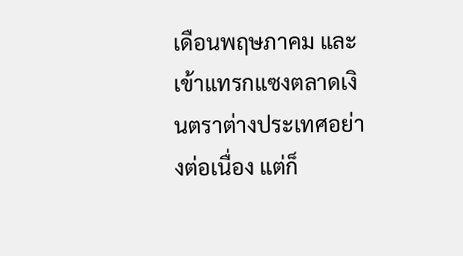เดือนพฤษภาคม และเข้าแทรกแซงตลาดเงินตราต่างประเทศอย่างต่อเนื่อง แต่ก็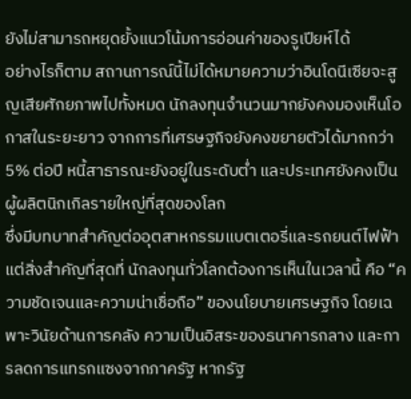ยังไม่สามารถหยุดยั้งแนวโน้มการอ่อนค่าของรูเปียห์ได้
อย่างไรก็ตาม สถานการณ์นี้ไม่ได้หมายความว่าอินโดนีเซียจะสูญเสียศักยภาพไปทั้งหมด นักลงทุนจำนวนมากยังคงมองเห็นโอกาสในระยะยาว จากการที่เศรษฐกิจยังคงขยายตัวได้มากกว่า 5% ต่อปี หนี้สาธารณะยังอยู่ในระดับต่ำ และประเทศยังคงเป็นผู้ผลิตนิกเกิลรายใหญ่ที่สุดของโลก
ซึ่งมีบทบาทสำคัญต่ออุตสาหกรรมแบตเตอรี่และรถยนต์ไฟฟ้า แต่สิ่งสำคัญที่สุดที่ นักลงทุนทั่วโลกต้องการเห็นในเวลานี้ คือ “ความชัดเจนและความน่าเชื่อถือ” ของนโยบายเศรษฐกิจ โดยเฉพาะวินัยด้านการคลัง ความเป็นอิสระของธนาคารกลาง และการลดการแทรกแซงจากภาครัฐ หากรัฐ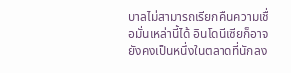บาลไม่สามารถเรียกคืนความเชื่อมั่นเหล่านี้ได้ อินโดนีเซียก็อาจยังคงเป็นหนึ่งในตลาดที่นักลง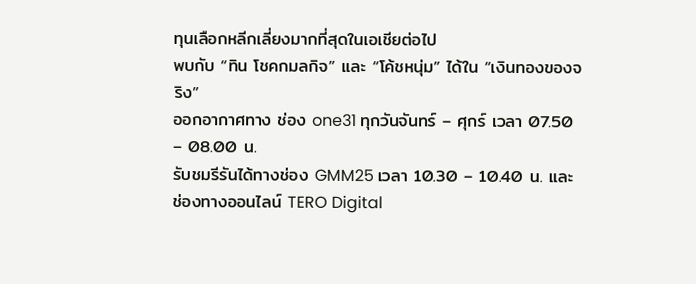ทุนเลือกหลีกเลี่ยงมากที่สุดในเอเชียต่อไป
พบกับ “ทิน โชคกมลกิจ” และ “โค้ชหนุ่ม” ได้ใน “เงินทองของจริง”
ออกอากาศทาง ช่อง one31 ทุกวันจันทร์ – ศุกร์ เวลา 07.50 – 08.00 น.
รับชมรีรันได้ทางช่อง GMM25 เวลา 10.30 – 10.40 น. และช่องทางออนไลน์ TERO Digital